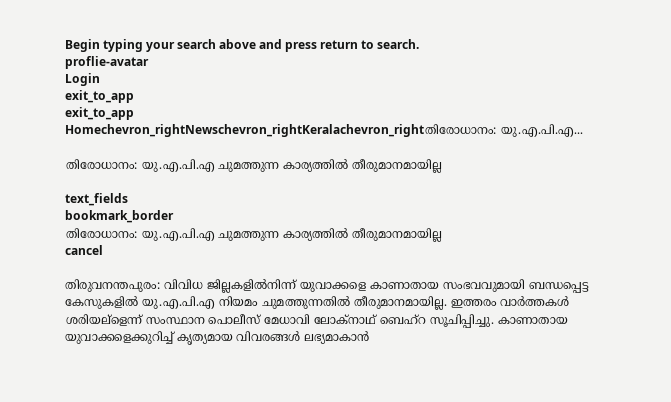Begin typing your search above and press return to search.
proflie-avatar
Login
exit_to_app
exit_to_app
Homechevron_rightNewschevron_rightKeralachevron_rightതിരോധാനം: യു.എ.പി.എ...

തിരോധാനം: യു.എ.പി.എ ചുമത്തുന്ന കാര്യത്തില്‍ തീരുമാനമായില്ല

text_fields
bookmark_border
തിരോധാനം: യു.എ.പി.എ ചുമത്തുന്ന കാര്യത്തില്‍ തീരുമാനമായില്ല
cancel

തിരുവനന്തപുരം: വിവിധ ജില്ലകളില്‍നിന്ന് യുവാക്കളെ കാണാതായ സംഭവവുമായി ബന്ധപ്പെട്ട കേസുകളില്‍ യു.എ.പി.എ നിയമം ചുമത്തുന്നതില്‍ തീരുമാനമായില്ല. ഇത്തരം വാര്‍ത്തകള്‍ ശരിയല്ളെന്ന് സംസ്ഥാന പൊലീസ് മേധാവി ലോക്നാഥ് ബെഹ്റ സൂചിപ്പിച്ചു. കാണാതായ യുവാക്കളെക്കുറിച്ച് കൃത്യമായ വിവരങ്ങള്‍ ലഭ്യമാകാന്‍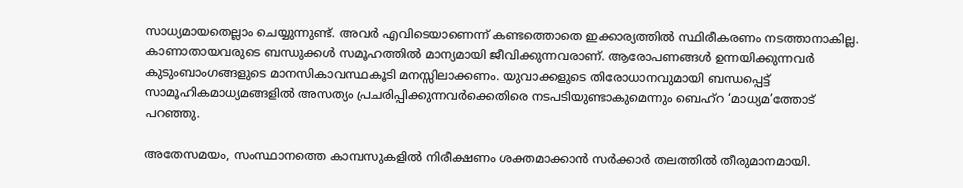സാധ്യമായതെല്ലാം ചെയ്യുന്നുണ്ട്. അവര്‍ എവിടെയാണെന്ന് കണ്ടത്തൊതെ ഇക്കാര്യത്തില്‍ സ്ഥിരീകരണം നടത്താനാകില്ല. കാണാതായവരുടെ ബന്ധുക്കള്‍ സമൂഹത്തില്‍ മാന്യമായി ജീവിക്കുന്നവരാണ്. ആരോപണങ്ങള്‍ ഉന്നയിക്കുന്നവര്‍ കുടുംബാംഗങ്ങളുടെ മാനസികാവസ്ഥകൂടി മനസ്സിലാക്കണം. യുവാക്കളുടെ തിരോധാനവുമായി ബന്ധപ്പെട്ട് സാമൂഹികമാധ്യമങ്ങളില്‍ അസത്യം പ്രചരിപ്പിക്കുന്നവര്‍ക്കെതിരെ നടപടിയുണ്ടാകുമെന്നും ബെഹ്റ ‘മാധ്യമ’ത്തോട് പറഞ്ഞു.

അതേസമയം, സംസ്ഥാനത്തെ കാമ്പസുകളില്‍ നിരീക്ഷണം ശക്തമാക്കാന്‍ സര്‍ക്കാര്‍ തലത്തില്‍ തീരുമാനമായി.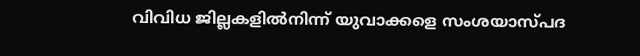വിവിധ ജില്ലകളില്‍നിന്ന് യുവാക്കളെ സംശയാസ്പദ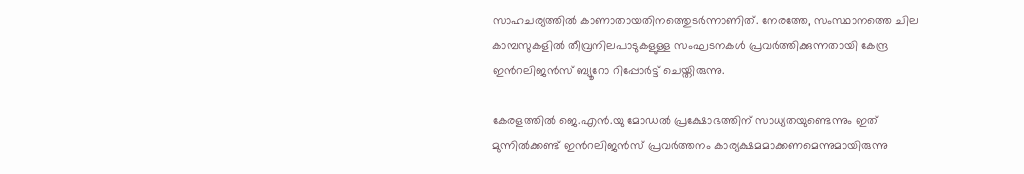സാഹചര്യത്തില്‍ കാണാതായതിനത്തെുടര്‍ന്നാണിത്. നേരത്തേ, സംസ്ഥാനത്തെ ചില കാമ്പസുകളില്‍ തീവ്രനിലപാടുകളുള്ള സംഘടനകള്‍ പ്രവര്‍ത്തിക്കുന്നതായി കേന്ദ്ര ഇന്‍റലിജന്‍സ് ബ്യൂറോ റിപ്പോര്‍ട്ട് ചെയ്തിരുന്നു.

കേരളത്തില്‍ ജെ.എന്‍.യു മോഡല്‍ പ്രക്ഷോഭത്തിന് സാധ്യതയുണ്ടെന്നും ഇത് മുന്നില്‍ക്കണ്ട് ഇന്‍റലിജന്‍സ് പ്രവര്‍ത്തനം കാര്യക്ഷമമാക്കണമെന്നുമായിരുന്നു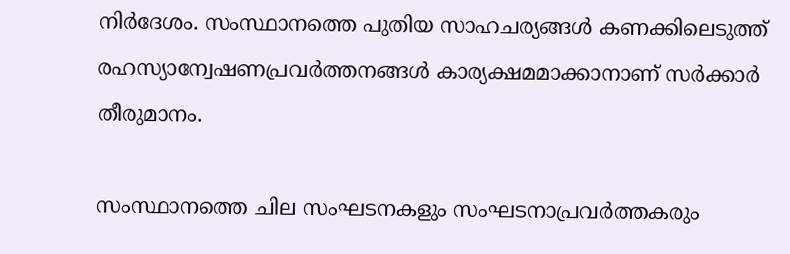നിര്‍ദേശം. സംസ്ഥാനത്തെ പുതിയ സാഹചര്യങ്ങള്‍ കണക്കിലെടുത്ത് രഹസ്യാന്വേഷണപ്രവര്‍ത്തനങ്ങള്‍ കാര്യക്ഷമമാക്കാനാണ് സര്‍ക്കാര്‍ തീരുമാനം.

സംസ്ഥാനത്തെ ചില സംഘടനകളും സംഘടനാപ്രവര്‍ത്തകരും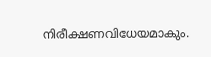നിരീക്ഷണവിധേയമാകും.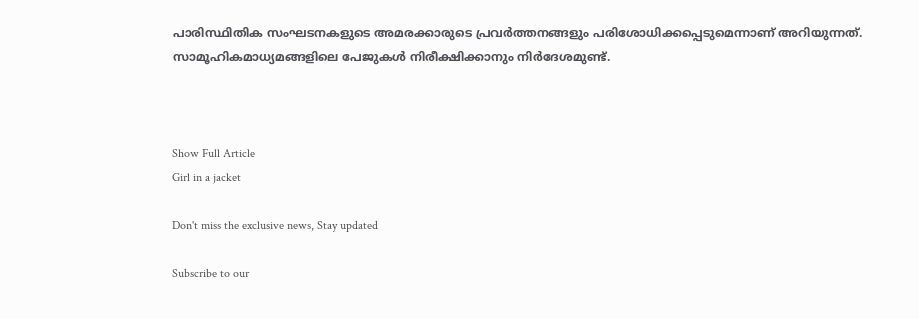പാരിസ്ഥിതിക സംഘടനകളുടെ അമരക്കാരുടെ പ്രവര്‍ത്തനങ്ങളും പരിശോധിക്കപ്പെടുമെന്നാണ് അറിയുന്നത്. സാമൂഹികമാധ്യമങ്ങളിലെ പേജുകള്‍ നിരീക്ഷിക്കാനും നിര്‍ദേശമുണ്ട്.



Show Full Article
Girl in a jacket

Don't miss the exclusive news, Stay updated

Subscribe to our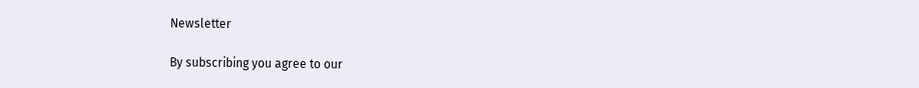Newsletter

By subscribing you agree to our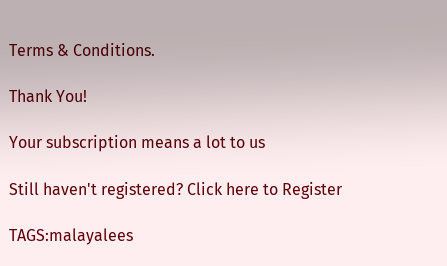Terms & Conditions.

Thank You!

Your subscription means a lot to us

Still haven't registered? Click here to Register

TAGS:malayalees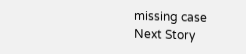missing case
Next Story